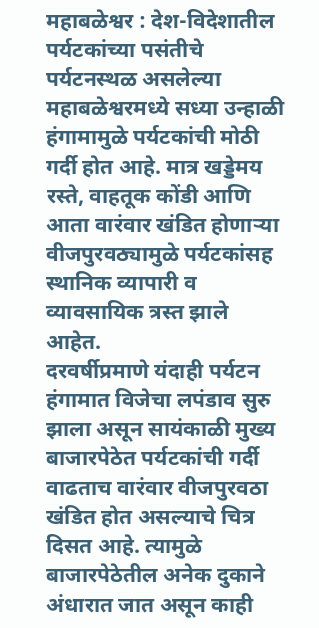महाबळेश्वर : देश-विदेशातील पर्यटकांच्या पसंतीचे पर्यटनस्थळ असलेल्या महाबळेश्वरमध्ये सध्या उन्हाळी हंगामामुळे पर्यटकांची मोठी गर्दी होत आहे. मात्र खड्डेमय रस्ते, वाहतूक कोंडी आणि आता वारंवार खंडित होणाऱ्या वीजपुरवठ्यामुळे पर्यटकांसह स्थानिक व्यापारी व व्यावसायिक त्रस्त झाले आहेत.
दरवर्षीप्रमाणे यंदाही पर्यटन हंगामात विजेचा लपंडाव सुरु झाला असून सायंकाळी मुख्य बाजारपेठेत पर्यटकांची गर्दी वाढताच वारंवार वीजपुरवठा खंडित होत असल्याचे चित्र दिसत आहे. त्यामुळे बाजारपेठेतील अनेक दुकाने अंधारात जात असून काही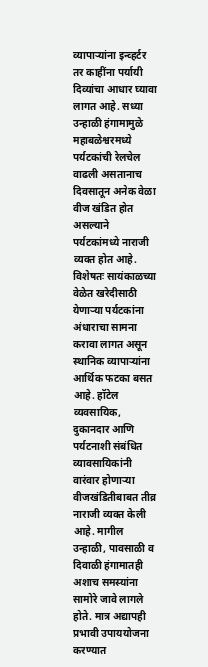व्यापाऱ्यांना इन्व्हर्टर तर काहींना पर्यायी दिव्यांचा आधार घ्यावा लागत आहे. सध्या उन्हाळी हंगामामुळे महाबळेश्वरमध्ये पर्यटकांची रेलचेल वाढली असतानाच दिवसातून अनेक वेळा वीज खंडित होत असल्याने पर्यटकांमध्ये नाराजी व्यक्त होत आहे.
विशेषतः सायंकाळच्या वेळेत खरेदीसाठी येणाऱ्या पर्यटकांना अंधाराचा सामना करावा लागत असून स्थानिक व्यापाऱ्यांना आर्थिक फटका बसत आहे. हॉटेल व्यवसायिक, दुकानदार आणि पर्यटनाशी संबंधित व्यावसायिकांनी वारंवार होणाऱ्या वीजखंडितीबाबत तीव्र नाराजी व्यक्त केली आहे. मागील उन्हाळी, पावसाळी व दिवाळी हंगामातही अशाच समस्यांना सामोरे जावे लागले होते. मात्र अद्यापही प्रभावी उपाययोजना करण्यात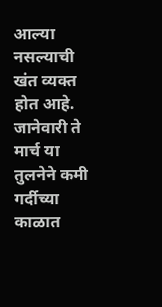आल्या नसल्याची खंत व्यक्त होत आहे. जानेवारी ते मार्च या तुलनेने कमी गर्दीच्या काळात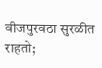वीजपुरवठा सुरळीत राहतो;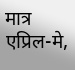मात्र एप्रिल-मे,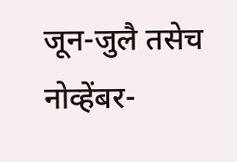जून-जुलै तसेच नोव्हेंबर-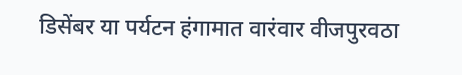डिसेंबर या पर्यटन हंगामात वारंवार वीजपुरवठा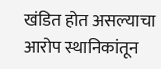खंडित होत असल्याचा आरोप स्थानिकांतून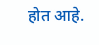होत आहे.